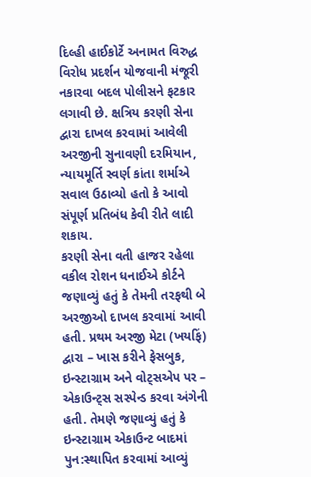દિલ્હી હાઈકોર્ટે અનામત વિરુદ્ધ વિરોધ પ્રદર્શન યોજવાની મંજૂરી નકારવા બદલ પોલીસને ફટકાર લગાવી છે. ક્ષત્રિય કરણી સેના દ્વારા દાખલ કરવામાં આવેલી અરજીની સુનાવણી દરમિયાન, ન્યાયમૂર્તિ સ્વર્ણ કાંતા શર્માએ સવાલ ઉઠાવ્યો હતો કે આવો સંપૂર્ણ પ્રતિબંધ કેવી રીતે લાદી શકાય.
કરણી સેના વતી હાજર રહેલા વકીલ રોશન ધનાઈએ કોર્ટને જણાવ્યું હતું કે તેમની તરફથી બે અરજીઓ દાખલ કરવામાં આવી હતી. પ્રથમ અરજી મેટા (ખયફિં) દ્વારા – ખાસ કરીને ફેસબુક, ઇન્સ્ટાગ્રામ અને વોટ્સએપ પર – એકાઉન્ટ્સ સસ્પેન્ડ કરવા અંગેની હતી. તેમણે જણાવ્યું હતું કે ઇન્સ્ટાગ્રામ એકાઉન્ટ બાદમાં પુન:સ્થાપિત કરવામાં આવ્યું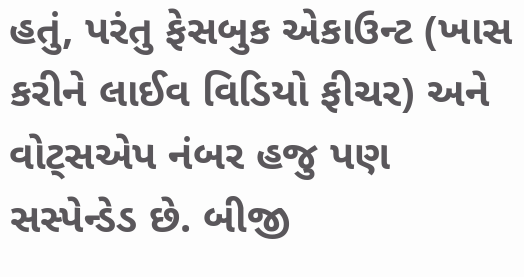હતું, પરંતુ ફેસબુક એકાઉન્ટ (ખાસ કરીને લાઈવ વિડિયો ફીચર) અને વોટ્સએપ નંબર હજુ પણ સસ્પેન્ડેડ છે. બીજી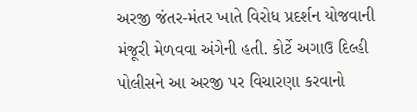અરજી જંતર-મંતર ખાતે વિરોધ પ્રદર્શન યોજવાની મંજૂરી મેળવવા અંગેની હતી. કોર્ટે અગાઉ દિલ્હી પોલીસને આ અરજી પર વિચારણા કરવાનો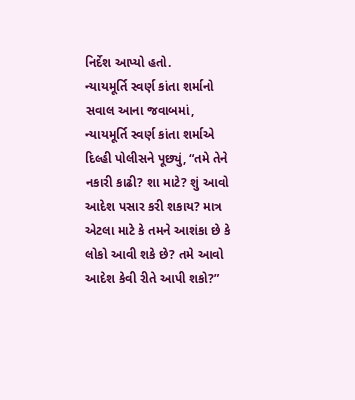નિર્દેશ આપ્યો હતો.
ન્યાયમૂર્તિ સ્વર્ણ કાંતા શર્માનો સવાલ આના જવાબમાં, ન્યાયમૂર્તિ સ્વર્ણ કાંતા શર્માએ દિલ્હી પોલીસને પૂછ્યું, “તમે તેને નકારી કાઢી? શા માટે? શું આવો આદેશ પસાર કરી શકાય? માત્ર એટલા માટે કે તમને આશંકા છે કે લોકો આવી શકે છે? તમે આવો આદેશ કેવી રીતે આપી શકો?”